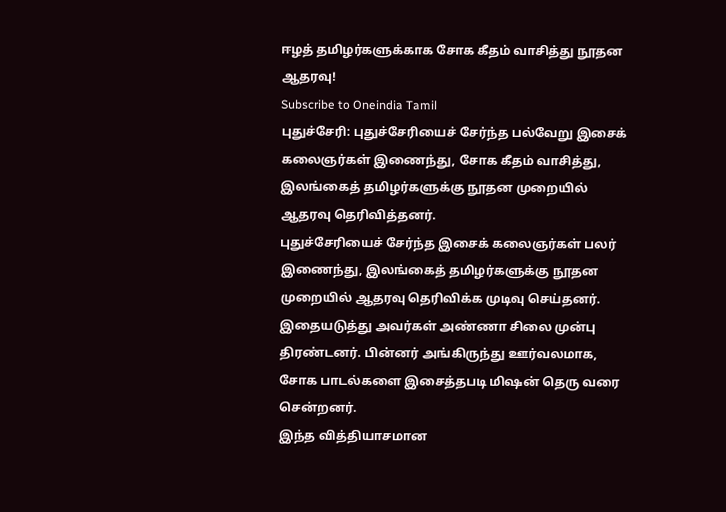ஈழத் தமிழர்களுக்காக சோக கீதம் வாசித்து நூதன ஆதரவு!
Subscribe to Oneindia Tamil
புதுச்சேரி: புதுச்சேரியைச் சேர்ந்த பல்வேறு இசைக் கலைஞர்கள் இணைந்து, சோக கீதம் வாசித்து, இலங்கைத் தமிழர்களுக்கு நூதன முறையில் ஆதரவு தெரிவித்தனர்.
புதுச்சேரியைச் சேர்ந்த இசைக் கலைஞர்கள் பலர் இணைந்து, இலங்கைத் தமிழர்களுக்கு நூதன முறையில் ஆதரவு தெரிவிக்க முடிவு செய்தனர்.
இதையடுத்து அவர்கள் அண்ணா சிலை முன்பு திரண்டனர். பின்னர் அங்கிருந்து ஊர்வலமாக, சோக பாடல்களை இசைத்தபடி மிஷன் தெரு வரை சென்றனர்.
இந்த வித்தியாசமான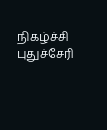நிகழ்ச்சி புதுச்சேரி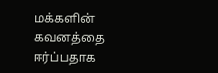மக்களின் கவனத்தை ஈர்ப்பதாக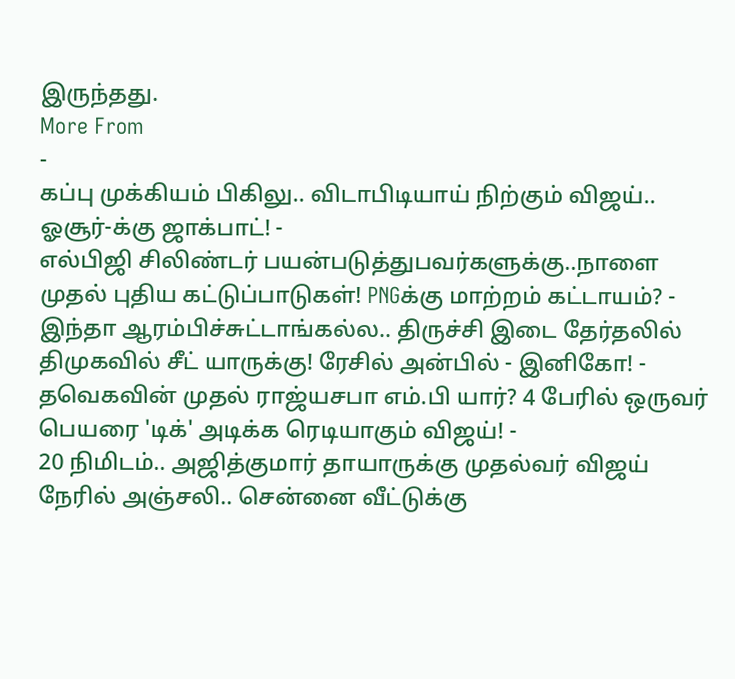இருந்தது.
More From
-
கப்பு முக்கியம் பிகிலு.. விடாபிடியாய் நிற்கும் விஜய்.. ஓசூர்-க்கு ஜாக்பாட்! -
எல்பிஜி சிலிண்டர் பயன்படுத்துபவர்களுக்கு..நாளை முதல் புதிய கட்டுப்பாடுகள்! PNGக்கு மாற்றம் கட்டாயம்? -
இந்தா ஆரம்பிச்சுட்டாங்கல்ல.. திருச்சி இடை தேர்தலில் திமுகவில் சீட் யாருக்கு! ரேசில் அன்பில் - இனிகோ! -
தவெகவின் முதல் ராஜ்யசபா எம்.பி யார்? 4 பேரில் ஒருவர் பெயரை 'டிக்' அடிக்க ரெடியாகும் விஜய்! -
20 நிமிடம்.. அஜித்குமார் தாயாருக்கு முதல்வர் விஜய் நேரில் அஞ்சலி.. சென்னை வீட்டுக்கு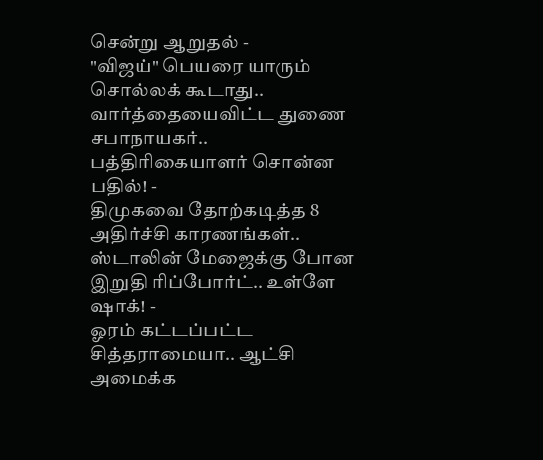சென்று ஆறுதல் -
"விஜய்" பெயரை யாரும் சொல்லக் கூடாது.. வார்த்தையைவிட்ட துணை சபாநாயகர்.. பத்திரிகையாளர் சொன்ன பதில்! -
திமுகவை தோற்கடித்த 8 அதிர்ச்சி காரணங்கள்.. ஸ்டாலின் மேஜைக்கு போன இறுதி ரிப்போர்ட்.. உள்ளே ஷாக்! -
ஓரம் கட்டப்பட்ட சித்தராமையா.. ஆட்சி அமைக்க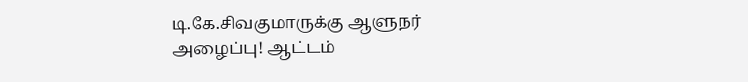டி.கே.சிவகுமாருக்கு ஆளுநர் அழைப்பு! ஆட்டம்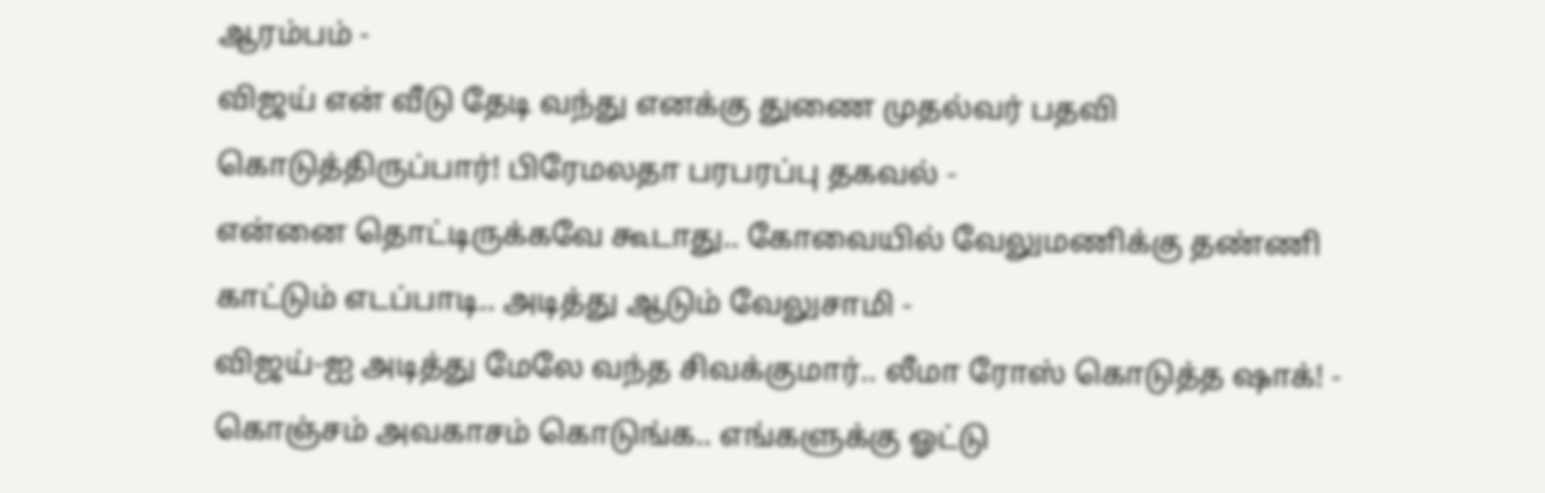ஆரம்பம் -
விஜய் என் வீடு தேடி வந்து எனக்கு துணை முதல்வர் பதவி கொடுத்திருப்பார்! பிரேமலதா பரபரப்பு தகவல் -
என்னை தொட்டிருக்கவே கூடாது.. கோவையில் வேலுமணிக்கு தண்ணி காட்டும் எடப்பாடி.. அடித்து ஆடும் வேலுசாமி -
விஜய்-ஐ அடித்து மேலே வந்த சிவக்குமார்.. லீமா ரோஸ் கொடுத்த ஷாக்! -
கொஞ்சம் அவகாசம் கொடுங்க.. எங்களுக்கு ஓட்டு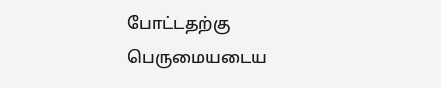போட்டதற்கு பெருமையடைய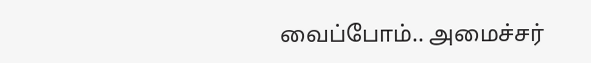வைப்போம்.. அமைச்சர்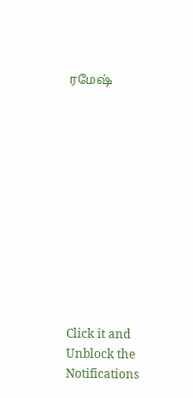ரமேஷ்












Click it and Unblock the Notifications